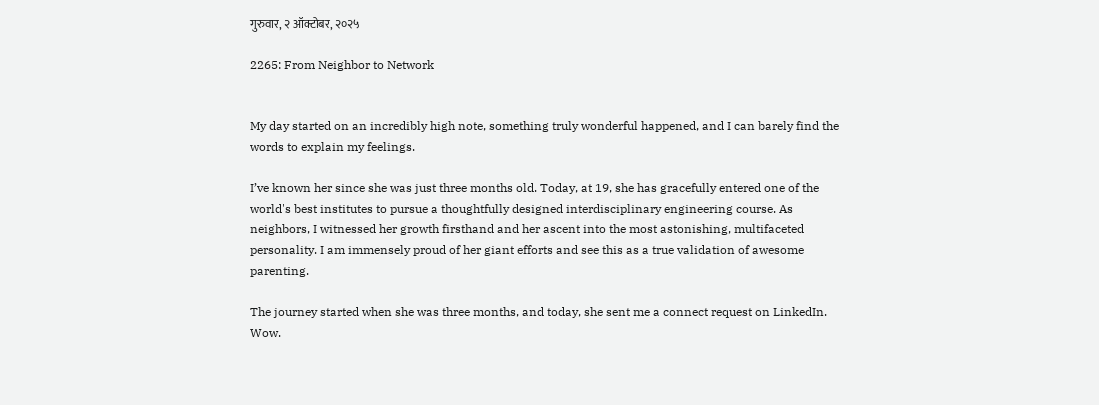गुरुवार, २ ऑक्टोबर, २०२५

2265: From Neighbor to Network


My day started on an incredibly high note, something truly wonderful happened, and I can barely find the words to explain my feelings.

I’ve known her since she was just three months old. Today, at 19, she has gracefully entered one of the world's best institutes to pursue a thoughtfully designed interdisciplinary engineering course. As neighbors, I witnessed her growth firsthand and her ascent into the most astonishing, multifaceted personality. I am immensely proud of her giant efforts and see this as a true validation of awesome parenting.

The journey started when she was three months, and today, she sent me a connect request on LinkedIn. Wow.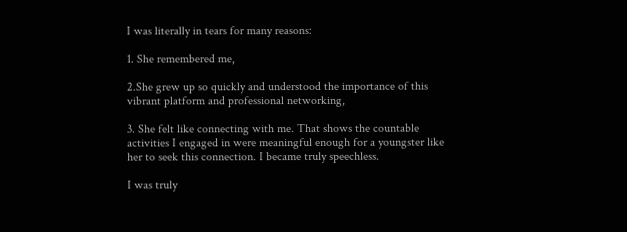I was literally in tears for many reasons:

1. She remembered me,

2.She grew up so quickly and understood the importance of this vibrant platform and professional networking,

3. She felt like connecting with me. That shows the countable activities I engaged in were meaningful enough for a youngster like her to seek this connection. I became truly speechless.

I was truly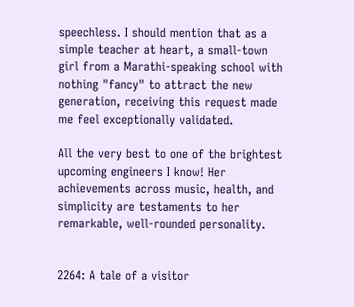speechless. I should mention that as a simple teacher at heart, a small-town girl from a Marathi-speaking school with nothing "fancy" to attract the new generation, receiving this request made me feel exceptionally validated.

All the very best to one of the brightest upcoming engineers I know! Her achievements across music, health, and simplicity are testaments to her remarkable, well-rounded personality.


2264: A tale of a visitor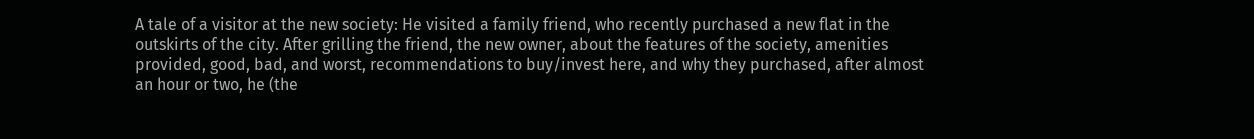A tale of a visitor at the new society: He visited a family friend, who recently purchased a new flat in the outskirts of the city. After grilling the friend, the new owner, about the features of the society, amenities provided, good, bad, and worst, recommendations to buy/invest here, and why they purchased, after almost an hour or two, he (the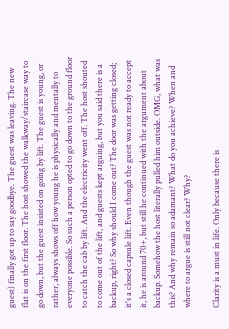guest) finally got up to say goodbye. The guest was leaving. The new flat is on the first floor. The host showed the walkway/staircase way to go down, but the guest insisted on going by lift. The guest is young, or rather, always shows off how young he is physically and mentally to everyone possible. So such a person opted to go down to the ground floor to catch the cab by lift. And the electricity went off. The host shouted to come out of the lift, and guests kept arguing, but you said there is a backup, right? So why should I come out? The door was getting closed; it's a closed capsule lift. Even though the guest was not ready to accept it, he is around 70+, but still he continued with the argument about backup. Somehow the host literally pulled him outside. OMG, what was this? And why remain so adamant? What do you achieve? When and where to argue is still not clear? Why?

Clarity is a must in life. Only because there is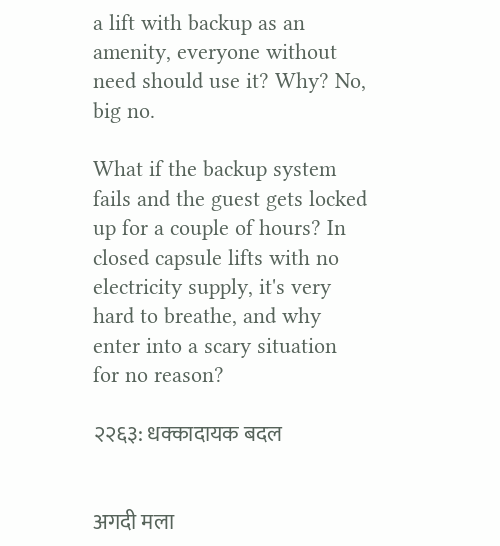a lift with backup as an amenity, everyone without need should use it? Why? No, big no.

What if the backup system fails and the guest gets locked up for a couple of hours? In closed capsule lifts with no electricity supply, it's very hard to breathe, and why enter into a scary situation for no reason?

२२६३: धक्कादायक बदल


अगदी मला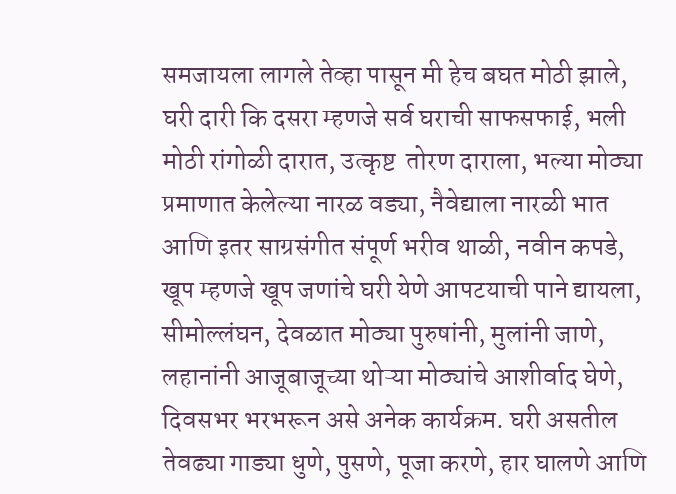समजायला लागले तेव्हा पासून मी हेच बघत मोठी झाले, घरी दारी कि दसरा म्हणजे सर्व घराची साफसफाई, भली मोठी रांगोळी दारात, उत्कृष्ट  तोरण दाराला, भल्या मोठ्या प्रमाणात केलेल्या नारळ वड्या, नैवेद्याला नारळी भात आणि इतर साग्रसंगीत संपूर्ण भरीव थाळी, नवीन कपडे, खूप म्हणजे खूप जणांचे घरी येणे आपटयाची पाने द्यायला, सीमोल्लंघन, देवळात मोठ्या पुरुषांनी, मुलांनी जाणे, लहानांनी आजूबाजूच्या थोऱ्या मोठ्यांचे आशीर्वाद घेणे, दिवसभर भरभरून असे अनेक कार्यक्रम. घरी असतील तेवढ्या गाड्या धुणे, पुसणे, पूजा करणे, हार घालणे आणि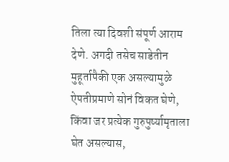तिला त्या दिवशी संपूर्ण आराम देणे. अगदी तसेच साडेतीन मुहूर्तापैकी एक असल्यामुळे ऐपतीप्रमाणे सोनं विकत घेणे, किंवा जर प्रत्येक गुरुपुर्ष्यामृताला घेत असल्यास,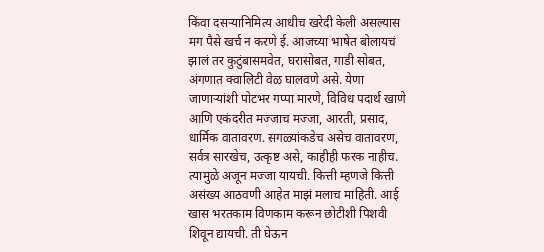किंवा दसऱ्यानिमित्य आधीच खरेदी केली असल्यास मग पैसे खर्च न करणे ई. आजच्या भाषेत बोलायचं झालं तर कुटुंबासमवेत, घरासोबत, गाडी सोबत, अंगणात क्वालिटी वेळ घालवणे असे. येणा जाणाऱ्यांशी पोटभर गप्पा मारणे, विविध पदार्थ खाणे आणि एकंदरीत मज्जाच मज्जा, आरती, प्रसाद, धार्मिक वातावरण. सगळ्यांकडेच असेच वातावरण, सर्वत्र सारखेच, उत्कृष्ट असे, काहीही फरक नाहीच. त्यामुळे अजून मज्जा यायची. कित्ती म्हणजे कित्ती असंख्य आठवणी आहेत माझं मलाच माहिती. आई खास भरतकाम विणकाम करून छोटीशी पिशवी शिवून द्यायची. ती घेऊन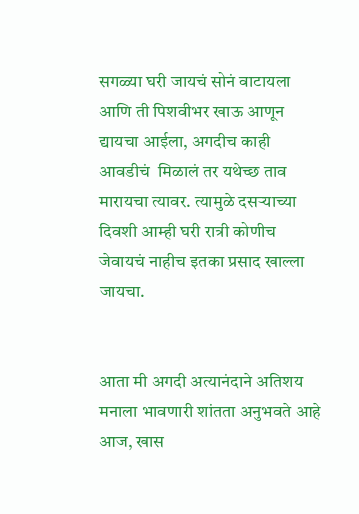सगळ्या घरी जायचं सोनं वाटायला आणि ती पिशवीभर खाऊ आणून द्यायचा आईला, अगदीच काही आवडीचं  मिळालं तर यथेच्छ ताव मारायचा त्यावर. त्यामुळे दसऱ्याच्या दिवशी आम्ही घरी रात्री कोणीच जेवायचं नाहीच इतका प्रसाद खाल्ला जायचा.


आता मी अगदी अत्यानंदाने अतिशय मनाला भावणारी शांतता अनुभवते आहे आज, खास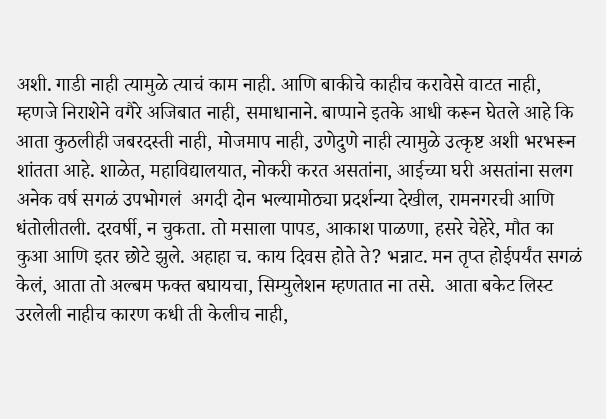अशी. गाडी नाही त्यामुळे त्याचं काम नाही. आणि बाकीचे काहीच करावेसे वाटत नाही, म्हणजे निराशेने वगैरे अजिबात नाही, समाधानाने. बाप्पाने इतके आधी करून घेतले आहे कि आता कुठलीही जबरदस्ती नाही, मोजमाप नाही, उणेदुणे नाही त्यामुळे उत्कृष्ट अशी भरभरून शांतता आहे. शाळेत, महाविद्यालयात, नोकरी करत असतांना, आईच्या घरी असतांना सलग अनेक वर्ष सगळं उपभोगलं  अगदी दोन भल्यामोठ्या प्रदर्शन्या देखील, रामनगरची आणि धंतोलीतली. दरवर्षी, न चुकता. तो मसाला पापड, आकाश पाळणा, हसरे चेहेरे, मौत का कुआ आणि इतर छोटे झुले. अहाहा च. काय दिवस होते ते? भन्नाट. मन तृप्त होईपर्यंत सगळं केलं, आता तो अल्बम फक्त बघायचा, सिम्युलेशन म्हणतात ना तसे.  आता बकेट लिस्ट उरलेली नाहीच कारण कधी ती केलीच नाही,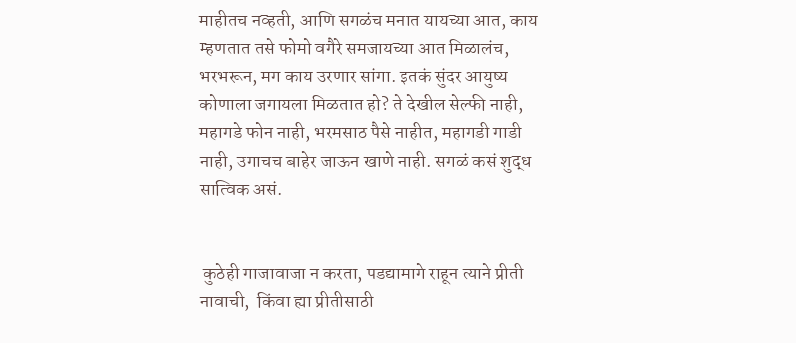माहीतच नव्हती, आणि सगळंच मनात यायच्या आत, काय म्हणतात तसे फोमो वगैरे समजायच्या आत मिळालंच, भरभरून, मग काय उरणार सांगा. इतकं सुंदर आयुष्य कोणाला जगायला मिळतात हो? ते देखील सेल्फी नाही, महागडे फोन नाही, भरमसाठ पैसे नाहीत, महागडी गाडी नाही, उगाचच बाहेर जाऊन खाणे नाही. सगळं कसं शुद्ध सात्विक असं.


 कुठेही गाजावाजा न करता, पडद्यामागे राहून त्याने प्रीती नावाची,  किंवा ह्या प्रीतीसाठी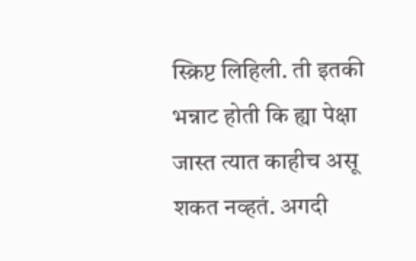स्क्रिप्ट लिहिली. ती इतकी भन्नाट होती कि ह्या पेक्षा जास्त त्यात काहीच असू शकत नव्हतं. अगदी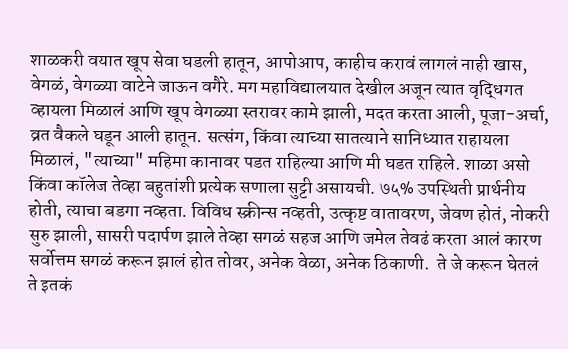शाळकरी वयात खूप सेवा घडली हातून, आपोआप, काहीच करावं लागलं नाही खास, वेगळं, वेगळ्या वाटेने जाऊन वगैरे. मग महाविद्यालयात देखील अजून त्यात वृद्धिगत व्हायला मिळालं आणि खूप वेगळ्या स्तरावर कामे झाली, मदत करता आली, पूजा-अर्चा, व्रत वैकले घडून आली हातून. सत्संग, किंवा त्याच्या सातत्याने सानिध्यात राहायला मिळालं, "त्याच्या" महिमा कानावर पडत राहिल्या आणि मी घडत राहिले. शाळा असो किंवा कॉलेज तेव्हा बहुतांशी प्रत्येक सणाला सुट्टी असायची. ७५% उपस्थिती प्रार्थनीय होती, त्याचा बडगा नव्हता. विविध स्क्रीन्स नव्हती, उत्कृष्ट वातावरण, जेवण होतं, नोकरी सुरु झाली, सासरी पदार्पण झाले तेव्हा सगळं सहज आणि जमेल तेवढं करता आलं कारण सर्वोत्तम सगळं करून झालं होत तोवर, अनेक वेळा, अनेक ठिकाणी.  ते जे करून घेतलं ते इतकं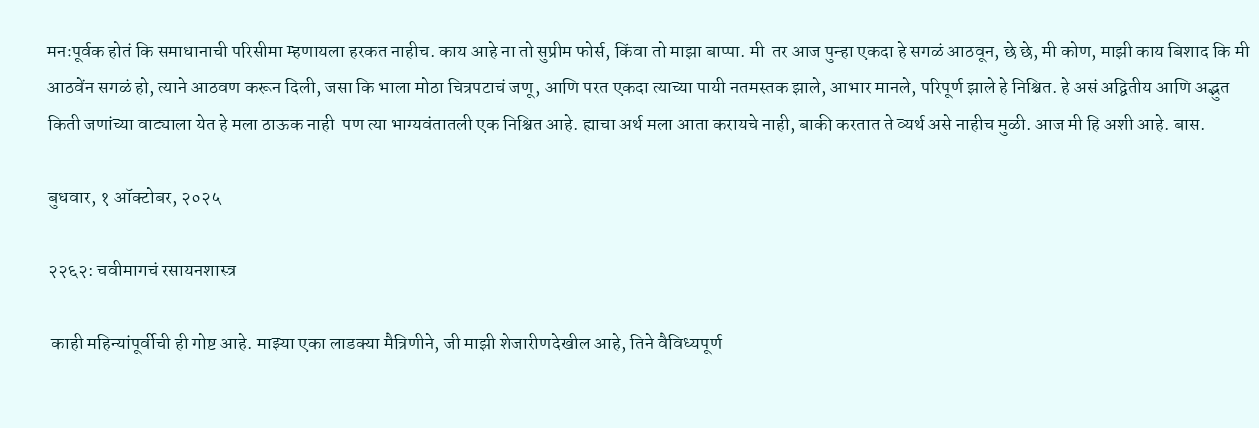मनःपूर्वक होतं कि समाधानाची परिसीमा म्हणायला हरकत नाहीच. काय आहे ना तो सुप्रीम फोर्स, किंवा तो माझा बाप्पा. मी  तर आज पुन्हा एकदा हे सगळं आठवून, छे छे, मी कोण, माझी काय बिशाद कि मी आठवेंन सगळं हो, त्याने आठवण करून दिली, जसा कि भाला मोठा चित्रपटाचं जणू, आणि परत एकदा त्याच्या पायी नतमस्तक झाले, आभार मानले, परिपूर्ण झाले हे निश्चित. हे असं अद्वितीय आणि अद्भुत किती जणांच्या वाट्याला येत हे मला ठाऊक नाही  पण त्या भाग्यवंतातली एक निश्चित आहे. ह्याचा अर्थ मला आता करायचे नाही, बाकी करतात ते व्यर्थ असे नाहीच मुळी. आज मी हि अशी आहे. बास.

बुधवार, १ ऑक्टोबर, २०२५

२२६२: चवीमागचं रसायनशास्त्र

 काही महिन्यांपूर्वीची ही गोष्ट आहे. माझ्या एका लाडक्या मैत्रिणीने, जी माझी शेजारीणदेखील आहे, तिने वैविध्यपूर्ण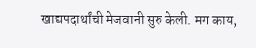खाद्यपदार्थांची मेजवानी सुरु केली. मग काय,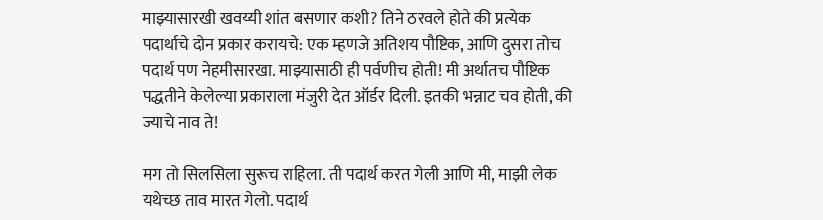माझ्यासारखी खवय्यी शांत बसणार कशी? तिने ठरवले होते की प्रत्येक पदार्थाचे दोन प्रकार करायचे: एक म्हणजे अतिशय पौष्टिक, आणि दुसरा तोच पदार्थ पण नेहमीसारखा. माझ्यासाठी ही पर्वणीच होती! मी अर्थातच पौष्टिक पद्धतीने केलेल्या प्रकाराला मंजुरी देत ऑर्डर दिली. इतकी भन्नाट चव होती, की ज्याचे नाव ते!

मग तो सिलसिला सुरूच राहिला. ती पदार्थ करत गेली आणि मी, माझी लेक यथेच्छ ताव मारत गेलो. पदार्थ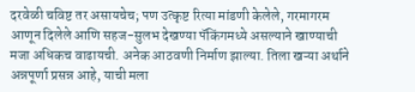दरवेळी चविष्ट तर असायचेच; पण उत्कृष्ट रित्या मांडणी केलेले, गरमागरम आणून दिलेले आणि सहज-सुलभ देखण्या पॅकिंगमध्ये असल्याने खाण्याची मजा अधिकच वाढायची. अनेक आठवणी निर्माण झाल्या. तिला खऱ्या अर्थाने अन्नपूर्णा प्रसन्न आहे, याची मला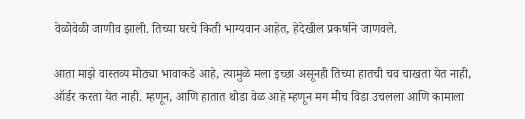वेळोवेळी जाणीव झाली. तिच्या घरचे किती भाग्यवान आहेत, हेदेखील प्रकर्षाने जाणवले.

आता माझे वास्तव्य मोठ्या भावाकडे आहे, त्यामुळे मला इच्छा असूनही तिच्या हातची चव चाखता येत नाही, ऑर्डर करता येत नाही. म्हणून, आणि हातात थोडा वेळ आहे म्हणून मग मीच विडा उचलला आणि कामाला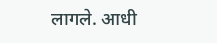लागले. आधी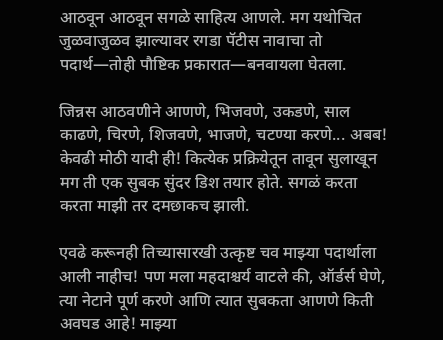आठवून आठवून सगळे साहित्य आणले. मग यथोचित जुळवाजुळव झाल्यावर रगडा पॅटीस नावाचा तो पदार्थ—तोही पौष्टिक प्रकारात—बनवायला घेतला.

जिन्नस आठवणीने आणणे, भिजवणे, उकडणे, साल काढणे, चिरणे, शिजवणे, भाजणे, चटण्या करणे... अबब! केवढी मोठी यादी ही! कित्येक प्रक्रियेतून तावून सुलाखून मग ती एक सुबक सुंदर डिश तयार होते. सगळं करता करता माझी तर दमछाकच झाली.

एवढे करूनही तिच्यासारखी उत्कृष्ट चव माझ्या पदार्थाला आली नाहीच! पण मला महदाश्चर्य वाटले की, ऑर्डर्स घेणे, त्या नेटाने पूर्ण करणे आणि त्यात सुबकता आणणे किती अवघड आहे! माझ्या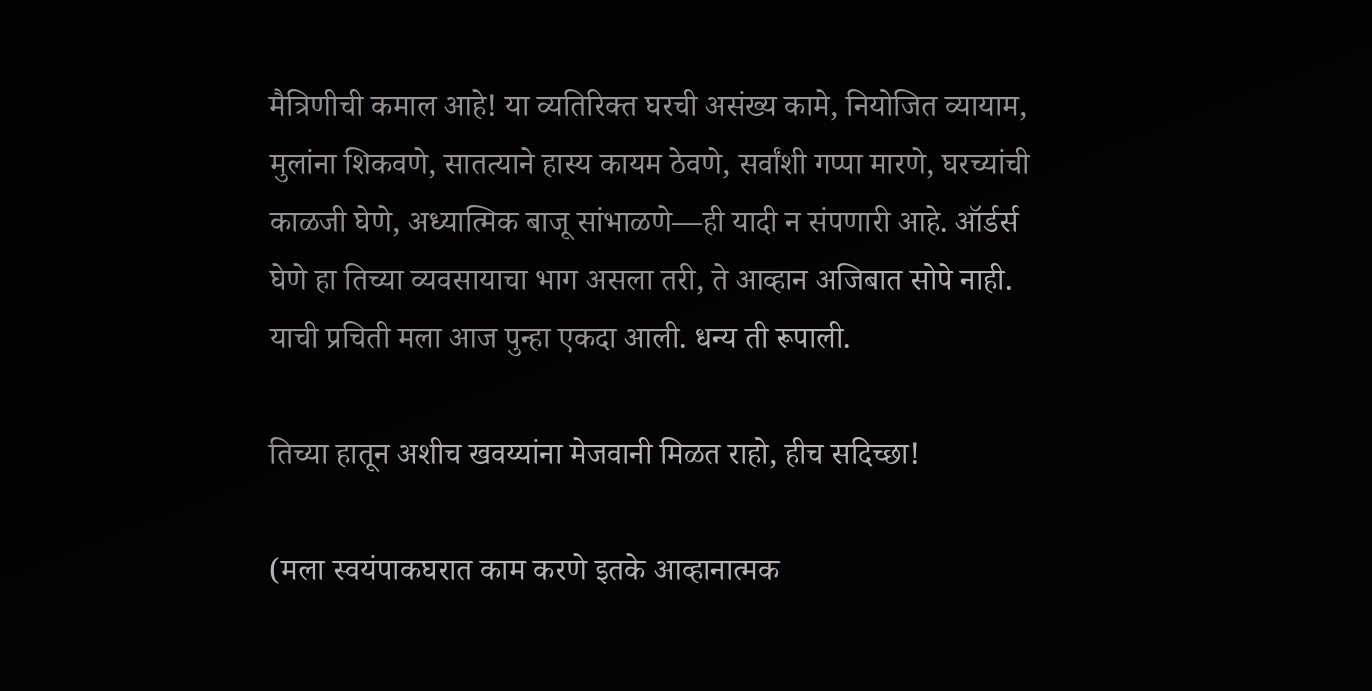मैत्रिणीची कमाल आहे! या व्यतिरिक्त घरची असंख्य कामे, नियोजित व्यायाम, मुलांना शिकवणे, सातत्याने हास्य कायम ठेवणे, सर्वांशी गप्पा मारणे, घरच्यांची काळजी घेणे, अध्यात्मिक बाजू सांभाळणे—ही यादी न संपणारी आहे. ऑर्डर्स घेणे हा तिच्या व्यवसायाचा भाग असला तरी, ते आव्हान अजिबात सोपे नाही. याची प्रचिती मला आज पुन्हा एकदा आली. धन्य ती रूपाली.

तिच्या हातून अशीच खवय्यांना मेजवानी मिळत राहो, हीच सदिच्छा!

(मला स्वयंपाकघरात काम करणे इतके आव्हानात्मक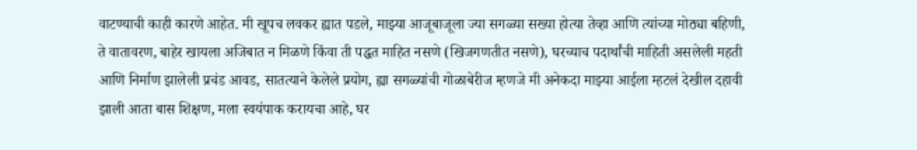वाटण्याची काही कारणे आहेत. मी खूपच लवकर ह्यात पडले, माझ्या आजूबाजूला ज्या सगळ्या सख्या होत्या तेव्हा आणि त्यांच्या मोठ्या बहिणी, ते वातावरण, बाहेर खायला अजिबात न मिळणे किंवा ती पद्धत माहित नसणे (खिजगणतीत नसणे), घरच्याच पदार्थांची माहिती असलेली महती आणि निर्माण झालेली प्रचंड आवड, सातत्याने केलेले प्रयोग, ह्या सगळ्यांची गोळाबेरीज म्हणजे मी अनेकदा माझ्या आईला म्हटलं देखील दहावी झाली आता बास शिक्षण, मला स्वयंपाक करायचा आहे, घर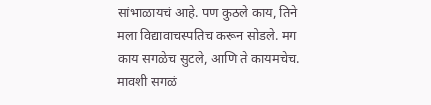सांभाळायचं आहे. पण कुठले काय, तिने मला विद्यावाचस्पतिच करून सोडले. मग काय सगळेच सुटले, आणि ते कायमचेच. मावशी सगळं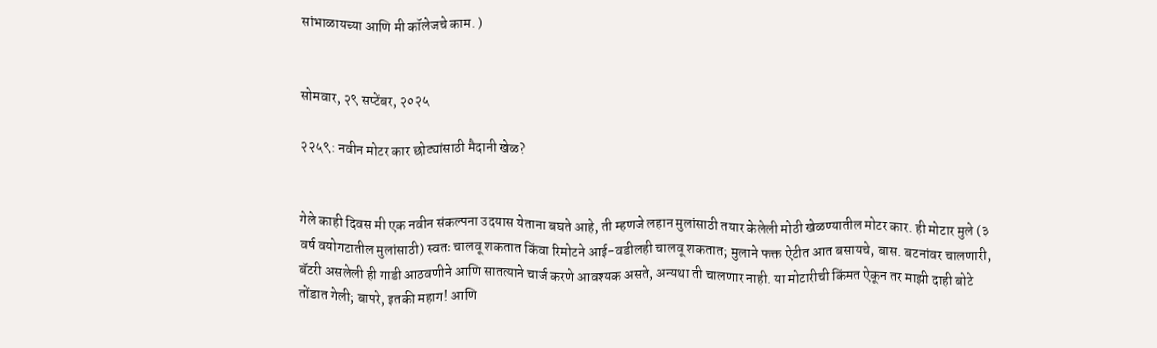सांभाळायच्या आणि मी कॉलेजचे काम. )


सोमवार, २९ सप्टेंबर, २०२५

२२५९: नवीन मोटर कार छोट्यांसाठी मैदानी खेळ?


गेले काही दिवस मी एक नवीन संकल्पना उदयास येताना बघते आहे, ती म्हणजे लहान मुलांसाठी तयार केलेली मोठी खेळण्यातील मोटर कार. ही मोटार मुले (३ वर्ष वयोगटातील मुलांसाठी) स्वतः चालवू शकतात किंवा रिमोटने आई-वडीलही चालवू शकतात; मुलाने फक्त ऐटीत आत बसायचे, बास. बटनांवर चालणारी, बॅटरी असलेली ही गाडी आठवणीने आणि सातत्याने चार्ज करणे आवश्यक असते, अन्यथा ती चालणार नाही. या मोटारीची किंमत ऐकून तर माझी दाही बोटे तोंडात गेली; बापरे, इतकी महाग! आणि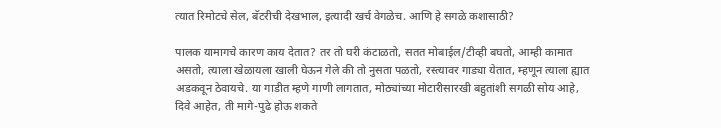त्यात रिमोटचे सेल, बॅटरीची देखभाल, इत्यादी खर्च वेगळेच. आणि हे सगळे कशासाठी?

पालक यामागचे कारण काय देतात? तर तो घरी कंटाळतो, सतत मोबाईल/टीव्ही बघतो, आम्ही कामात असतो, त्याला खेळायला खाली घेऊन गेले की तो नुसता पळतो, रस्त्यावर गाड्या येतात, म्हणून त्याला ह्यात अडकवून ठेवायचे. या गाडीत म्हणे गाणी लागतात, मोठ्यांच्या मोटारीसारखी बहुतांशी सगळी सोय आहे, दिवे आहेत, ती मागे-पुढे होऊ शकते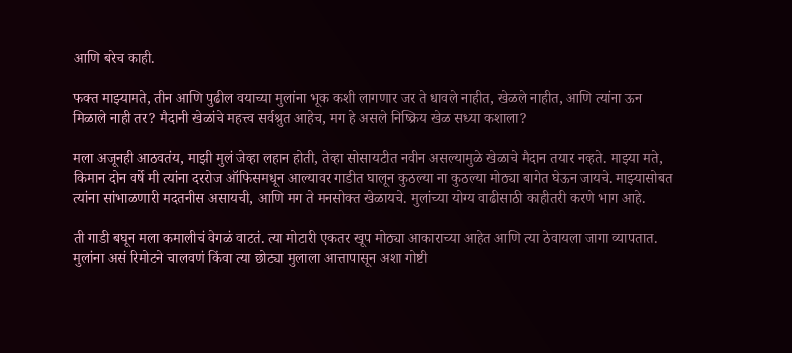आणि बरेच काही.

फक्त माझ्यामते, तीन आणि पुढील वयाच्या मुलांना भूक कशी लागणार जर ते धावले नाहीत, खेळले नाहीत, आणि त्यांना ऊन मिळाले नाही तर? मैदानी खेळांचे महत्त्व सर्वश्रुत आहेच, मग हे असले निष्क्रिय खेळ सध्या कशाला?

मला अजूनही आठवतंय, माझी मुलं जेव्हा लहान होती, तेव्हा सोसायटीत नवीन असल्यामुळे खेळाचे मैदान तयार नव्हते. माझ्या मते, किमान दोन वर्षे मी त्यांना दररोज ऑफिसमधून आल्यावर गाडीत घालून कुठल्या ना कुठल्या मोठ्या बागेत घेऊन जायचे. माझ्यासोबत त्यांना सांभाळणारी मदतनीस असायची, आणि मग ते मनसोक्त खेळायचे. मुलांच्या योग्य वाढीसाठी काहीतरी करणे भाग आहे.

ती गाडी बघून मला कमालीचं वेगळं वाटतं. त्या मोटारी एकतर खूप मोठ्या आकाराच्या आहेत आणि त्या ठेवायला जागा व्यापतात. मुलांना असं रिमोटने चालवणं किंवा त्या छोट्या मुलाला आत्तापासून अशा गोष्टी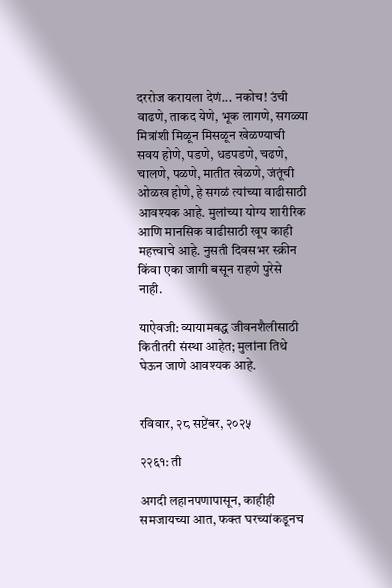दररोज करायला देणं... नकोच! उंची वाढणे, ताकद येणे, भूक लागणे, सगळ्या मित्रांशी मिळून मिसळून खेळण्याची सवय होणे, पडणे, धडपडणे, चढणे, चालणे, पळणे, मातीत खेळणे, जंतूंची ओळख होणे, हे सगळं त्यांच्या वाढीसाठी आवश्यक आहे. मुलांच्या योग्य शारीरिक आणि मानसिक वाढीसाठी खूप काही महत्त्वाचे आहे. नुसती दिवसभर स्क्रीन किंवा एका जागी बसून राहणे पुरेसे नाही.

याऐवजी: व्यायामबद्ध जीवनशैलीसाठी कितीतरी संस्था आहेत; मुलांना तिथे घेऊन जाणे आवश्यक आहे.


रविवार, २८ सप्टेंबर, २०२५

२२६१: ती

अगदी लहानपणापासून, काहीही समजायच्या आत, फक्त घरच्यांकडूनच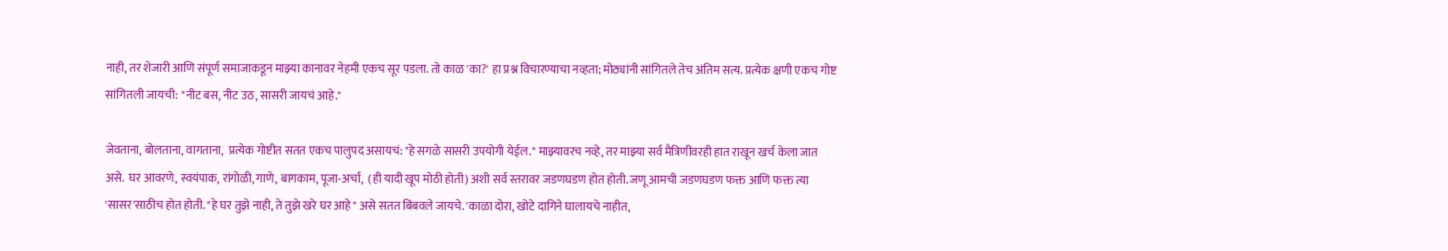नाही, तर शेजारी आणि संपूर्ण समाजाकडून माझ्या कानावर नेहमी एकच सूर पडला. तो काळ 'का?' हा प्रश्न विचारण्याचा नव्हता; मोठ्यांनी सांगितले तेच अंतिम सत्य. प्रत्येक क्षणी एकच गोष्ट सांगितली जायची: "नीट बस, नीट उठ, सासरी जायचं आहे."

जेवताना, बोलताना, वागताना,  प्रत्येक गोष्टीत सतत एकच पालुपद असायचं: "हे सगळे सासरी उपयोगी येईल." माझ्यावरच नव्हे, तर माझ्या सर्व मैत्रिणींवरही हात राखून खर्च केला जात असे.  घर आवरणे, स्वयंपाक, रांगोळी, गाणे, बागकाम, पूजा-अर्चा,  (ही यादी खूप मोठी होती) अशी सर्व स्तरावर जडणघडण होत होती. जणू आमची जडणघडण फक्त आणि फक्त त्या 'सासर'साठीच होत होती. "हे घर तुझे नाही, ते तुझे खरे घर आहे" असे सतत बिंबवले जायचे. 'काळा दोरा, खोटे दागिने घालायचे नाहीत,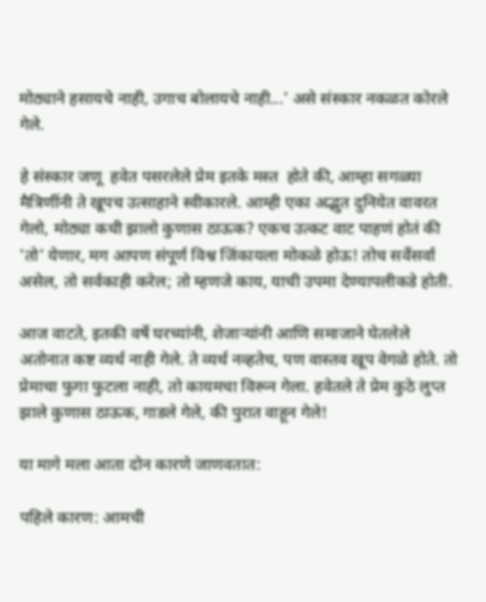मोठ्याने हसायचे नाही, उगाच बोलायचे नाही...' असे संस्कार नकळत कोरले गेले.

हे संस्कार जणू  हवेत पसरलेले प्रेम इतके मस्त  होते की, आम्हा सगळ्या मैत्रिणींनी ते खूपच उत्साहाने स्वीकारले. आम्ही एका अद्भुत दुनियेत वावरत गेलो, मोठ्या कधी झालो कुणास ठाऊक? एकच उत्कट वाट पाहणं होतं की 'तो' येणार, मग आपण संपूर्ण विश्व जिंकायला मोकळे होऊ! तोच सर्वेसर्वा असेल, तो सर्वकाही करेल; तो म्हणजे काय, याची उपमा देण्यापलीकडे होती.

आज वाटते, इतकी वर्षे घरच्यांनी, शेजाऱ्यांनी आणि समाजाने घेतलेले अतोनात कष्ट व्यर्थ नाही गेले. ते व्यर्थ नव्हतेच, पण वास्तव खूप वेगळे होते. तो प्रेमाचा फुगा फुटला नाही, तो कायमचा विरून गेला. हवेतले ते प्रेम कुठे लुप्त झाले कुणास ठाऊक, गाडले गेले, की पुरात वाहून गेले!

या मागे मला आता दोन कारणे जाणवतात:

पहिले कारण: आमची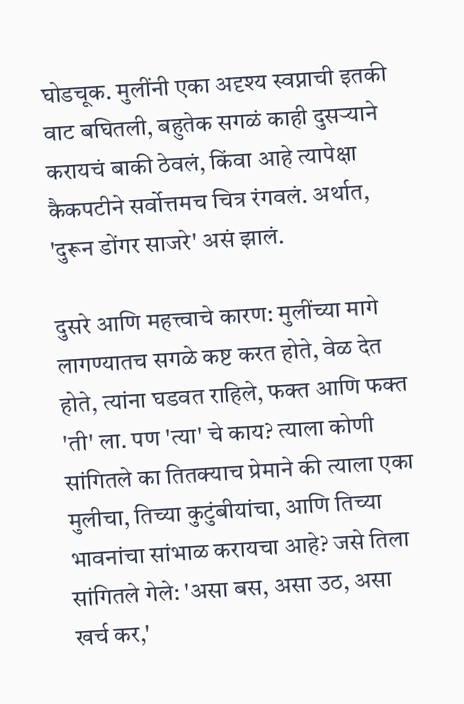घोडचूक. मुलींनी एका अदृश्य स्वप्नाची इतकी वाट बघितली, बहुतेक सगळं काही दुसऱ्याने करायचं बाकी ठेवलं, किंवा आहे त्यापेक्षा कैकपटीने सर्वोत्तमच चित्र रंगवलं. अर्थात, 'दुरून डोंगर साजरे' असं झालं.

दुसरे आणि महत्त्वाचे कारण: मुलींच्या मागे लागण्यातच सगळे कष्ट करत होते, वेळ देत होते, त्यांना घडवत राहिले, फक्त आणि फक्त 'ती' ला. पण 'त्या' चे काय? त्याला कोणी सांगितले का तितक्याच प्रेमाने की त्याला एका मुलीचा, तिच्या कुटुंबीयांचा, आणि तिच्या भावनांचा सांभाळ करायचा आहे? जसे तिला सांगितले गेले: 'असा बस, असा उठ, असा खर्च कर,'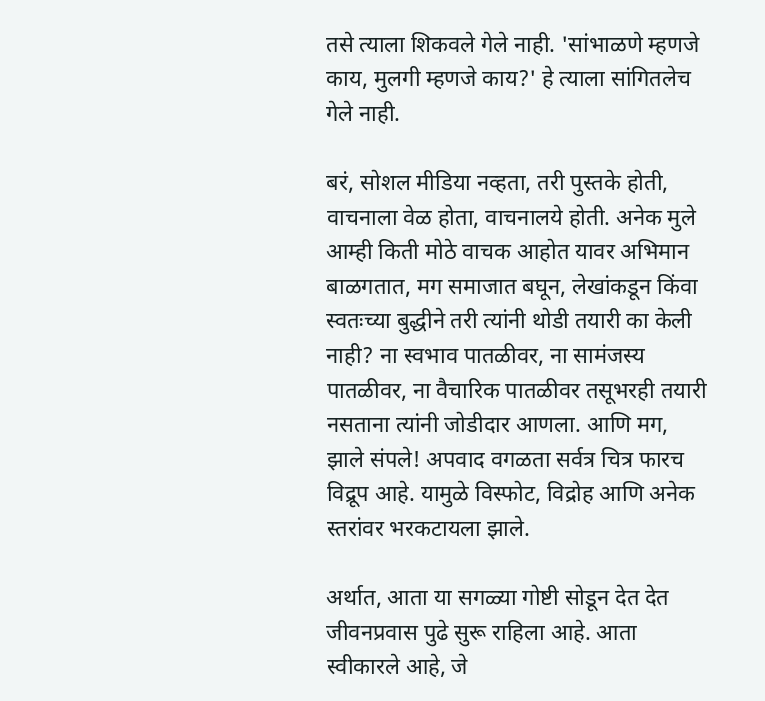तसे त्याला शिकवले गेले नाही. 'सांभाळणे म्हणजे काय, मुलगी म्हणजे काय?' हे त्याला सांगितलेच गेले नाही.

बरं, सोशल मीडिया नव्हता, तरी पुस्तके होती, वाचनाला वेळ होता, वाचनालये होती. अनेक मुले आम्ही किती मोठे वाचक आहोत यावर अभिमान बाळगतात, मग समाजात बघून, लेखांकडून किंवा स्वतःच्या बुद्धीने तरी त्यांनी थोडी तयारी का केली नाही? ना स्वभाव पातळीवर, ना सामंजस्य पातळीवर, ना वैचारिक पातळीवर तसूभरही तयारी नसताना त्यांनी जोडीदार आणला. आणि मग, झाले संपले! अपवाद वगळता सर्वत्र चित्र फारच विद्रूप आहे. यामुळे विस्फोट, विद्रोह आणि अनेक स्तरांवर भरकटायला झाले.

अर्थात, आता या सगळ्या गोष्टी सोडून देत देत जीवनप्रवास पुढे सुरू राहिला आहे. आता स्वीकारले आहे, जे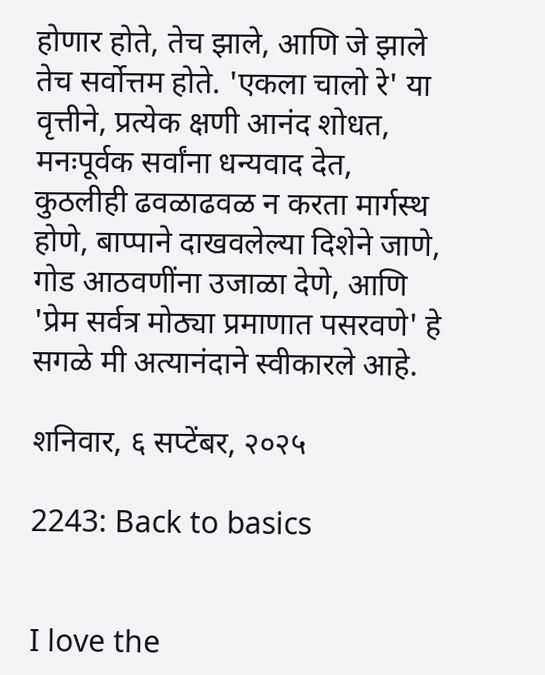होणार होते, तेच झाले, आणि जे झाले तेच सर्वोत्तम होते. 'एकला चालो रे' या वृत्तीने, प्रत्येक क्षणी आनंद शोधत, मनःपूर्वक सर्वांना धन्यवाद देत, कुठलीही ढवळाढवळ न करता मार्गस्थ होणे, बाप्पाने दाखवलेल्या दिशेने जाणे, गोड आठवणींना उजाळा देणे, आणि 'प्रेम सर्वत्र मोठ्या प्रमाणात पसरवणे' हे सगळे मी अत्यानंदाने स्वीकारले आहे.

शनिवार, ६ सप्टेंबर, २०२५

2243: Back to basics


I love the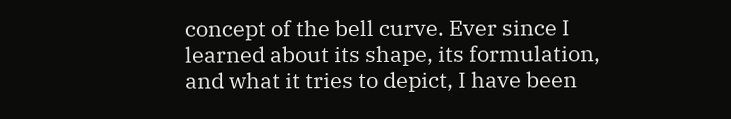concept of the bell curve. Ever since I learned about its shape, its formulation, and what it tries to depict, I have been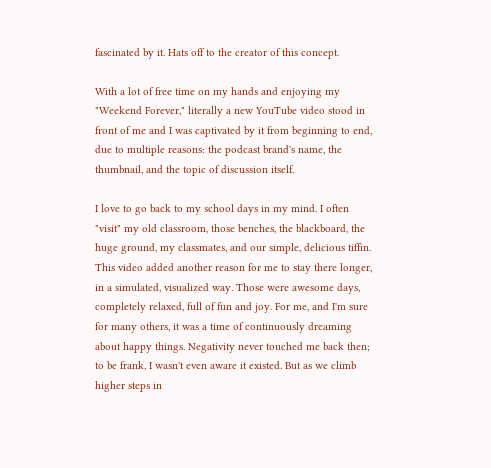fascinated by it. Hats off to the creator of this concept.

With a lot of free time on my hands and enjoying my "Weekend Forever," literally a new YouTube video stood in front of me and I was captivated by it from beginning to end, due to multiple reasons: the podcast brand's name, the thumbnail, and the topic of discussion itself.

I love to go back to my school days in my mind. I often "visit" my old classroom, those benches, the blackboard, the huge ground, my classmates, and our simple, delicious tiffin. This video added another reason for me to stay there longer, in a simulated, visualized way. Those were awesome days, completely relaxed, full of fun and joy. For me, and I'm sure for many others, it was a time of continuously dreaming about happy things. Negativity never touched me back then; to be frank, I wasn't even aware it existed. But as we climb higher steps in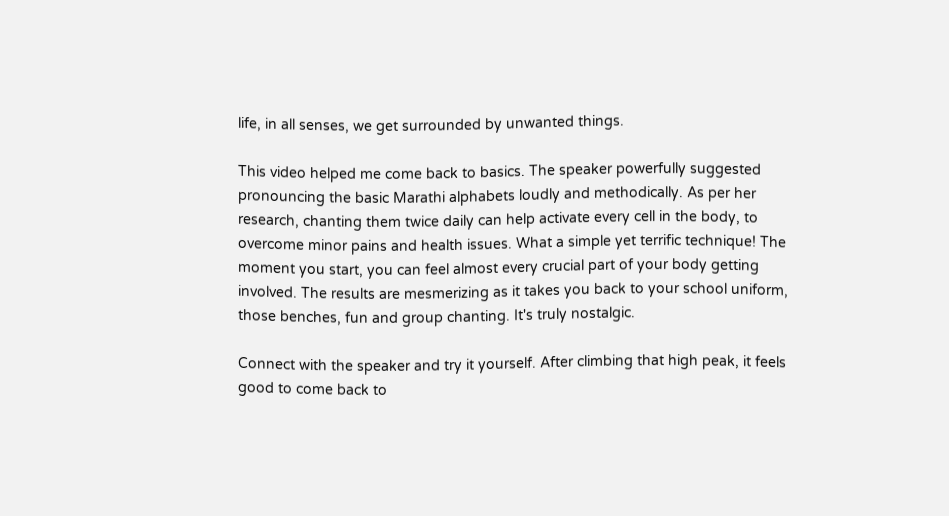life, in all senses, we get surrounded by unwanted things.

This video helped me come back to basics. The speaker powerfully suggested pronouncing the basic Marathi alphabets loudly and methodically. As per her research, chanting them twice daily can help activate every cell in the body, to overcome minor pains and health issues. What a simple yet terrific technique! The moment you start, you can feel almost every crucial part of your body getting involved. The results are mesmerizing as it takes you back to your school uniform, those benches, fun and group chanting. It's truly nostalgic.

Connect with the speaker and try it yourself. After climbing that high peak, it feels good to come back to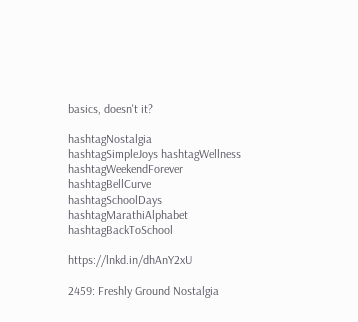basics, doesn't it?

hashtagNostalgia hashtagSimpleJoys hashtagWellness hashtagWeekendForever hashtagBellCurve hashtagSchoolDays hashtagMarathiAlphabet hashtagBackToSchool

https://lnkd.in/dhAnY2xU

2459: Freshly Ground Nostalgia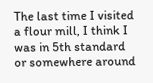The last time I visited a flour mill, I think I was in 5th standard or somewhere around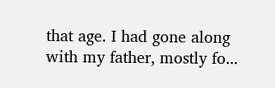that age. I had gone along with my father, mostly fo...